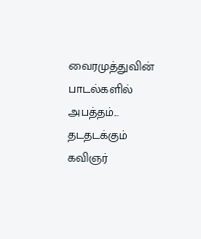வைரமுத்துவின் பாடல்களில் அபத்தம்... தடதடக்கும் கவிஞர்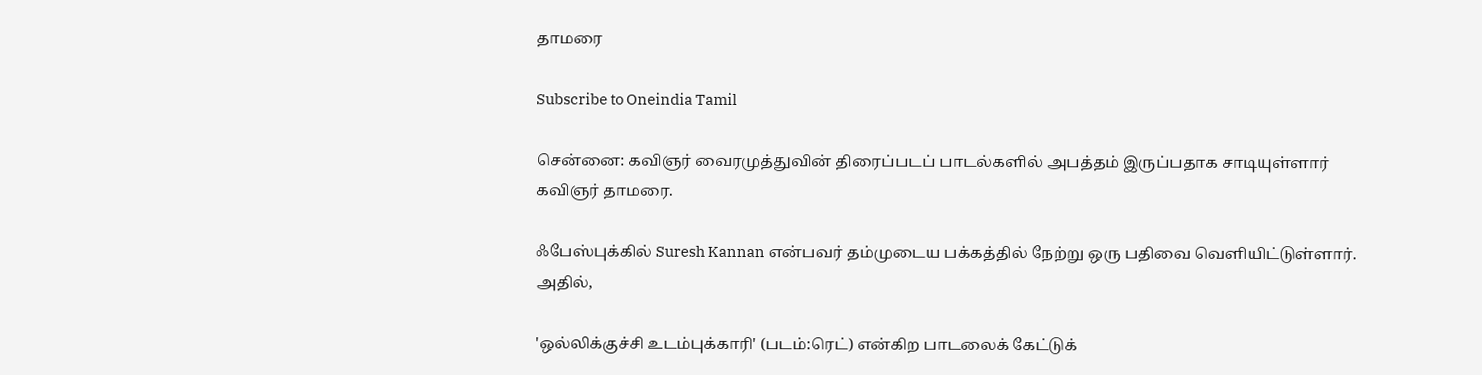தாமரை

Subscribe to Oneindia Tamil

சென்னை: கவிஞர் வைரமுத்துவின் திரைப்படப் பாடல்களில் அபத்தம் இருப்பதாக சாடியுள்ளார் கவிஞர் தாமரை.

ஃபேஸ்புக்கில் Suresh Kannan என்பவர் தம்முடைய பக்கத்தில் நேற்று ஒரு பதிவை வெளியிட்டுள்ளார். அதில்,

'ஒல்லிக்குச்சி உடம்புக்காரி' (படம்:ரெட்) என்கிற பாடலைக் கேட்டுக்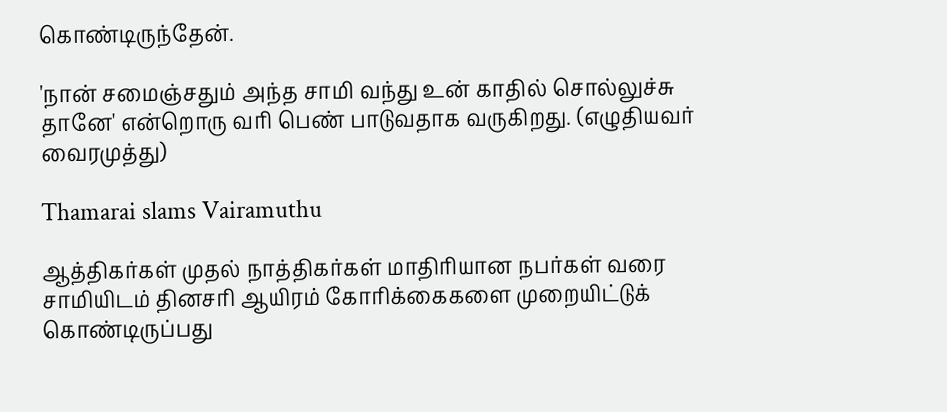கொண்டிருந்தேன்.

'நான் சமைஞ்சதும் அந்த சாமி வந்து உன் காதில் சொல்லுச்சு தானே' என்றொரு வரி பெண் பாடுவதாக வருகிறது. (எழுதியவர் வைரமுத்து)

Thamarai slams Vairamuthu

ஆத்திகர்கள் முதல் நாத்திகர்கள் மாதிரியான நபர்கள் வரை சாமியிடம் தினசரி ஆயிரம் கோரிக்கைகளை முறையிட்டுக் கொண்டிருப்பது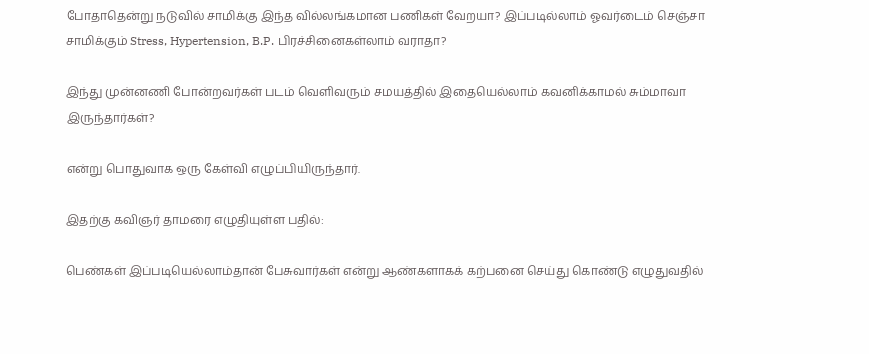போதாதென்று நடுவில் சாமிக்கு இந்த வில்லங்கமான பணிகள் வேறயா? இப்படில்லாம் ஓவர்டைம் செஞ்சா சாமிக்கும் Stress, Hypertension, B.P. பிரச்சினைகள்லாம் வராதா?

இந்து முன்னணி போன்றவர்கள் படம் வெளிவரும் சமயத்தில் இதையெல்லாம் கவனிக்காமல் சும்மாவா இருந்தார்கள்?

என்று பொதுவாக ஒரு கேள்வி எழுப்பியிருந்தார்.

இதற்கு கவிஞர் தாமரை எழுதியுள்ள பதில்:

பெண்கள் இப்படியெல்லாம்தான் பேசுவார்கள் என்று ஆண்களாகக் கற்பனை செய்து கொண்டு எழுதுவதில்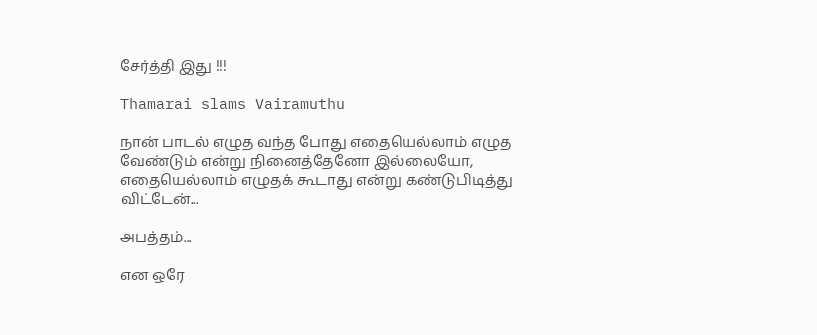சேர்த்தி இது !!!

Thamarai slams Vairamuthu

நான் பாடல் எழுத வந்த போது எதையெல்லாம் எழுத வேண்டும் என்று நினைத்தேனோ இல்லையோ, எதையெல்லாம் எழுதக் கூடாது என்று கண்டுபிடித்து விட்டேன்...

அபத்தம்...

என ஒரே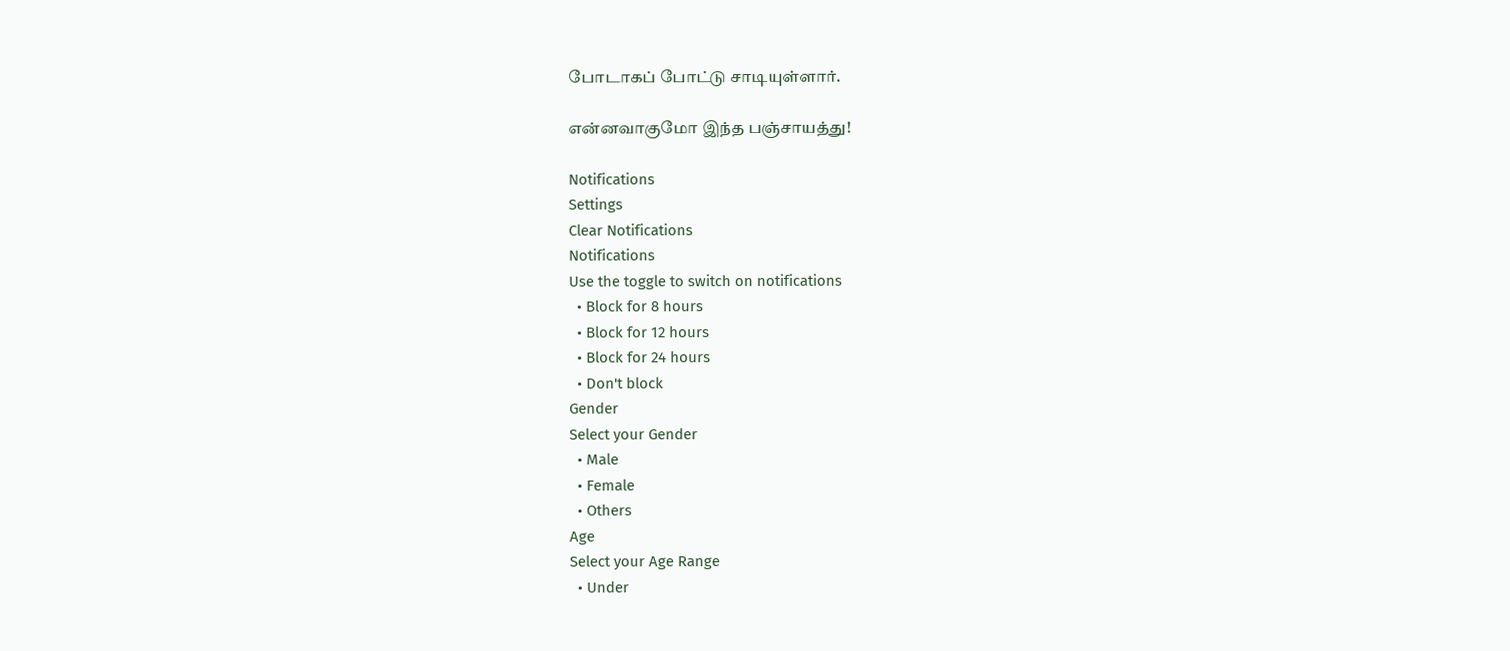போடாகப் போட்டு சாடியுள்ளார்.

என்னவாகுமோ இந்த பஞ்சாயத்து!

Notifications
Settings
Clear Notifications
Notifications
Use the toggle to switch on notifications
  • Block for 8 hours
  • Block for 12 hours
  • Block for 24 hours
  • Don't block
Gender
Select your Gender
  • Male
  • Female
  • Others
Age
Select your Age Range
  • Under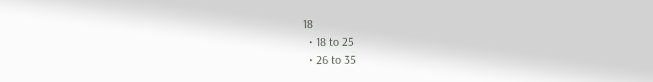18
  • 18 to 25
  • 26 to 35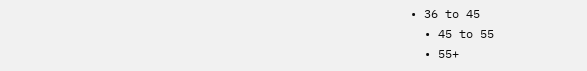• 36 to 45
  • 45 to 55
  • 55+